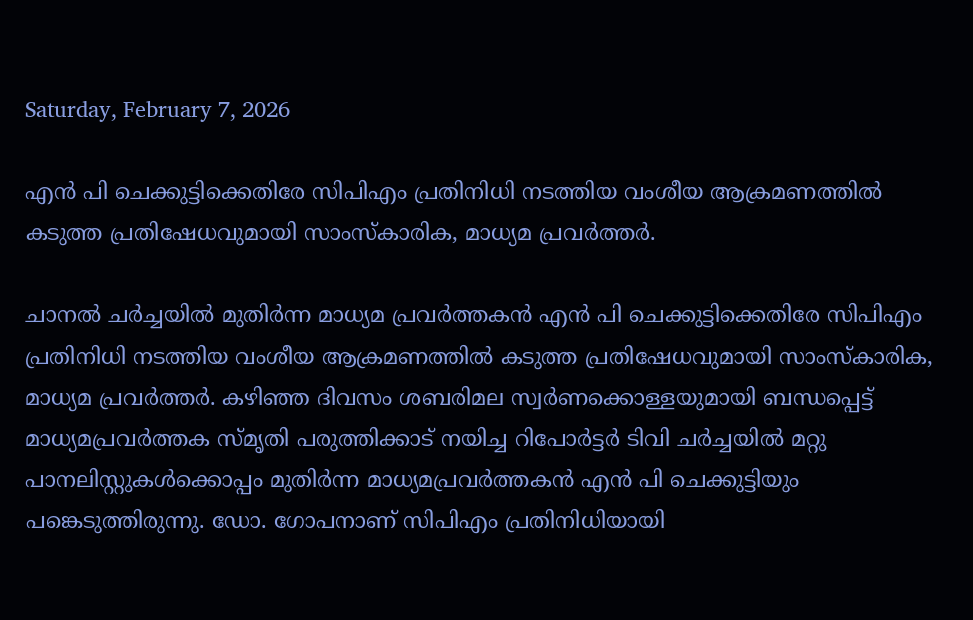Saturday, February 7, 2026

എന്‍ പി ചെക്കുട്ടിക്കെതിരേ സിപിഎം പ്രതിനിധി നടത്തിയ വംശീയ ആക്രമണത്തില്‍ കടുത്ത പ്രതിഷേധവുമായി സാംസ്‌കാരിക, മാധ്യമ പ്രവര്‍ത്തര്‍.

ചാനല്‍ ചര്‍ച്ചയില്‍ മുതിര്‍ന്ന മാധ്യമ പ്രവര്‍ത്തകന്‍ എന്‍ പി ചെക്കുട്ടിക്കെതിരേ സിപിഎം പ്രതിനിധി നടത്തിയ വംശീയ ആക്രമണത്തില്‍ കടുത്ത പ്രതിഷേധവുമായി സാംസ്‌കാരിക, മാധ്യമ പ്രവര്‍ത്തര്‍. കഴിഞ്ഞ ദിവസം ശബരിമല സ്വര്‍ണക്കൊള്ളയുമായി ബന്ധപ്പെട്ട് മാധ്യമപ്രവര്‍ത്തക സ്മൃതി പരുത്തിക്കാട് നയിച്ച റിപോര്‍ട്ടര്‍ ടിവി ചര്‍ച്ചയില്‍ മറ്റു പാനലിസ്റ്റുകള്‍ക്കൊപ്പം മുതിര്‍ന്ന മാധ്യമപ്രവര്‍ത്തകന്‍ എന്‍ പി ചെക്കുട്ടിയും പങ്കെടുത്തിരുന്നു. ഡോ. ഗോപനാണ് സിപിഎം പ്രതിനിധിയായി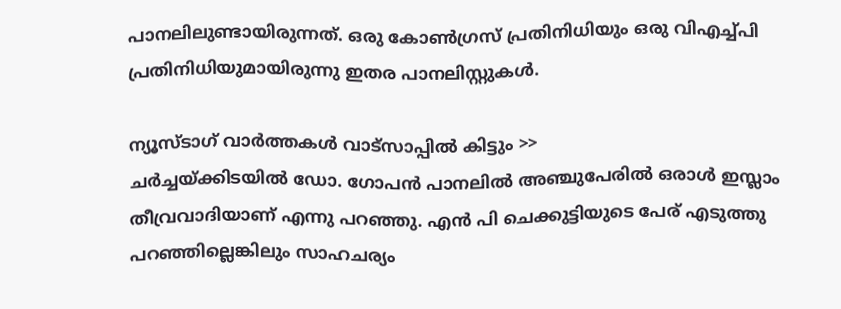പാനലിലുണ്ടായിരുന്നത്. ഒരു കോണ്‍ഗ്രസ് പ്രതിനിധിയും ഒരു വിഎച്ച്പി പ്രതിനിധിയുമായിരുന്നു ഇതര പാനലിസ്റ്റുകള്‍.

ന്യൂസ്ടാഗ് വാര്‍ത്തകള്‍ വാട്‌സാപ്പില്‍ കിട്ടും >>
ചര്‍ച്ചയ്ക്കിടയില്‍ ഡോ. ഗോപന്‍ പാനലില്‍ അഞ്ചുപേരില്‍ ഒരാള്‍ ഇസ്ലാം തീവ്രവാദിയാണ് എന്നു പറഞ്ഞു. എന്‍ പി ചെക്കുട്ടിയുടെ പേര് എടുത്തു പറഞ്ഞില്ലെങ്കിലും സാഹചര്യം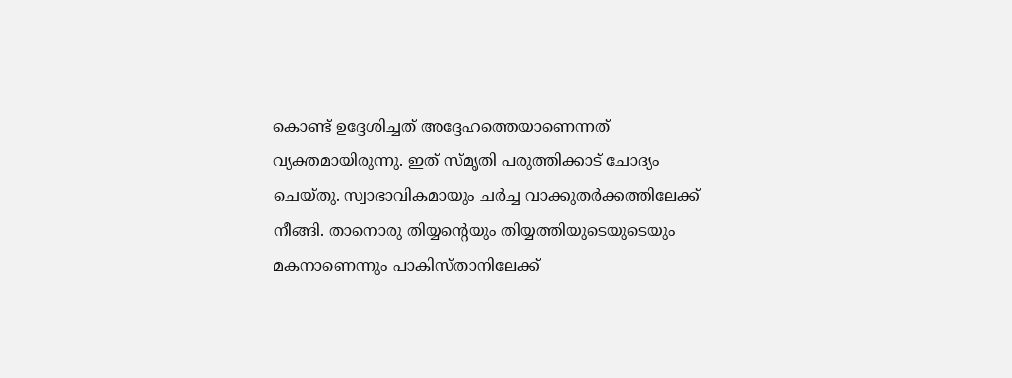കൊണ്ട് ഉദ്ദേശിച്ചത് അദ്ദേഹത്തെയാണെന്നത് വ്യക്തമായിരുന്നു. ഇത് സ്മൃതി പരുത്തിക്കാട് ചോദ്യം ചെയ്തു. സ്വാഭാവികമായും ചര്‍ച്ച വാക്കുതര്‍ക്കത്തിലേക്ക് നീങ്ങി. താനൊരു തിയ്യന്റെയും തിയ്യത്തിയുടെയുടെയും മകനാണെന്നും പാകിസ്താനിലേക്ക്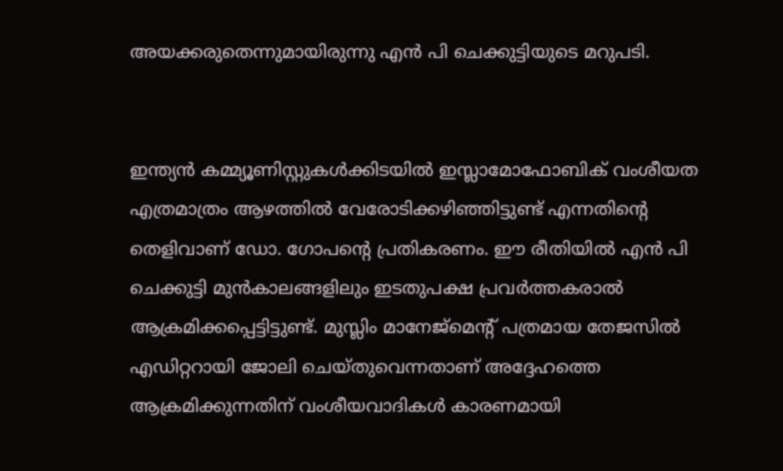അയക്കരുതെന്നുമായിരുന്നു എന്‍ പി ചെക്കുട്ടിയുടെ മറുപടി.


ഇന്ത്യന്‍ കമ്മ്യൂണിസ്റ്റുകള്‍ക്കിടയില്‍ ഇസ്ലാമോഫോബിക് വംശീയത എത്രമാത്രം ആഴത്തില്‍ വേരോടിക്കഴിഞ്ഞിട്ടുണ്ട് എന്നതിന്റെ തെളിവാണ് ഡോ. ഗോപന്റെ പ്രതികരണം. ഈ രീതിയില്‍ എന്‍ പി ചെക്കുട്ടി മുന്‍കാലങ്ങളിലും ഇടതുപക്ഷ പ്രവര്‍ത്തകരാല്‍ ആക്രമിക്കപ്പെട്ടിട്ടുണ്ട്. മുസ്ലിം മാനേജ്‌മെന്റ് പത്രമായ തേജസില്‍ എഡിറ്ററായി ജോലി ചെയ്തുവെന്നതാണ് അദ്ദേഹത്തെ ആക്രമിക്കുന്നതിന് വംശീയവാദികള്‍ കാരണമായി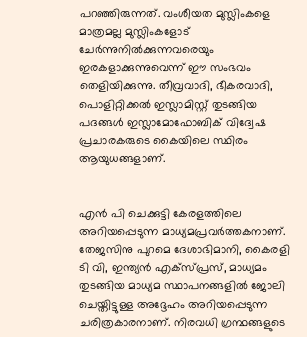പറഞ്ഞിരുന്നത്. വംശീയത മുസ്ലിംകളെ മാത്രമല്ല മുസ്ലിംകളോട് ചേര്‍ന്നുനില്‍ക്കുന്നവരെയും ഇരകളാക്കുന്നുവെന്ന് ഈ സംഭവം തെളിയിക്കുന്നു. തീവ്രവാദി, ഭീകരവാദി, പൊളിറ്റിക്കല്‍ ഇസ്ലാമിസ്റ്റ് തുടങ്ങിയ പദങ്ങള്‍ ഇസ്ലാമോഫോബിക് വിദ്വേഷ പ്രചാരകരുടെ കൈയിലെ സ്ഥിരം ആയുധങ്ങളാണ്.


എന്‍ പി ചെക്കുട്ടി കേരളത്തിലെ അറിയപ്പെടുന്ന മാധ്യമപ്രവര്‍ത്തകനാണ്. തേജസിനു പുറമെ ദേശാഭിമാനി, കൈരളി ടി വി, ഇന്ത്യന്‍ എക്സ്പ്രസ്, മാധ്യമം തുടങ്ങിയ മാധ്യമ സ്ഥാപനങ്ങളില്‍ ജോലി ചെയ്തിട്ടുള്ള അദ്ദേഹം അറിയപ്പെടുന്ന ചരിത്രകാരനാണ്. നിരവധി ഗ്രന്ഥങ്ങളുടെ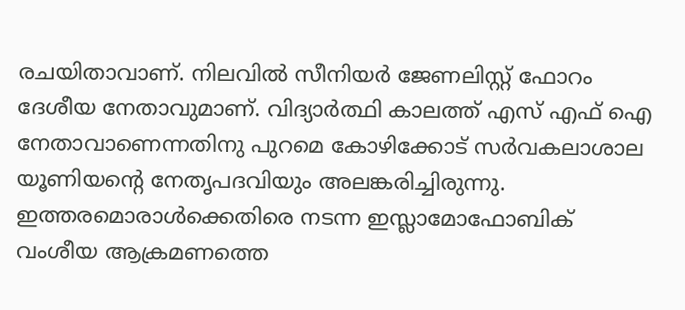രചയിതാവാണ്. നിലവില്‍ സീനിയര്‍ ജേണലിസ്റ്റ് ഫോറം ദേശീയ നേതാവുമാണ്. വിദ്യാര്‍ത്ഥി കാലത്ത് എസ് എഫ് ഐ നേതാവാണെന്നതിനു പുറമെ കോഴിക്കോട് സര്‍വകലാശാല യൂണിയന്റെ നേതൃപദവിയും അലങ്കരിച്ചിരുന്നു. ഇത്തരമൊരാള്‍ക്കെതിരെ നടന്ന ഇസ്ലാമോഫോബിക് വംശീയ ആക്രമണത്തെ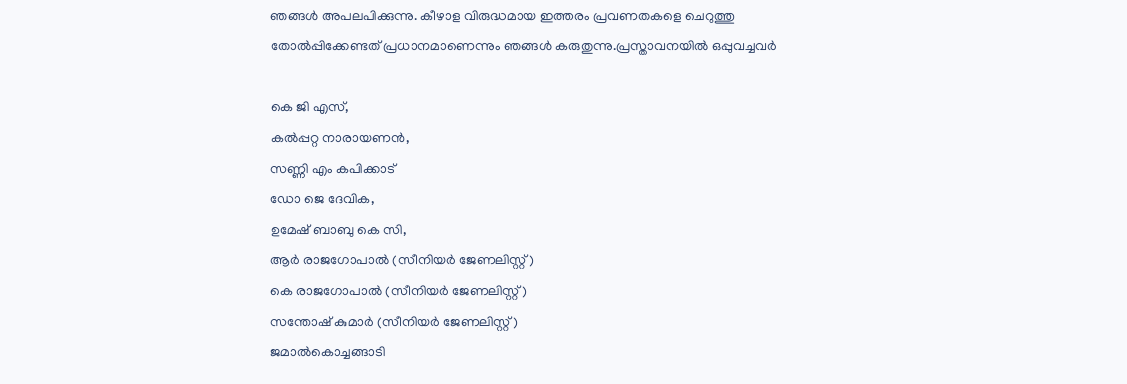ഞങ്ങള്‍ അപലപിക്കുന്നു. കീഴാള വിരുദ്ധമായ ഇത്തരം പ്രവണതകളെ ചെറുത്തു തോല്‍പ്പിക്കേണ്ടത് പ്രധാനമാണെന്നും ഞങ്ങള്‍ കരുതുന്നു.പ്രസ്താവനയില്‍ ഒപ്പുവച്ചവര്‍

കെ ജി എസ്,
കല്‍പ്പറ്റ നാരായണന്‍,
സണ്ണി എം കപിക്കാട്
ഡോ ജെ ദേവിക,
ഉമേഷ് ബാബു കെ സി,
ആര്‍ രാജഗോപാല്‍ (സീനിയര്‍ ജേണലിസ്റ്റ്)
കെ രാജഗോപാല്‍ (സീനിയര്‍ ജേണലിസ്റ്റ്)
സന്തോഷ് കുമാര്‍ (സീനിയര്‍ ജേണലിസ്റ്റ്)
ജമാല്‍കൊച്ചങ്ങാടി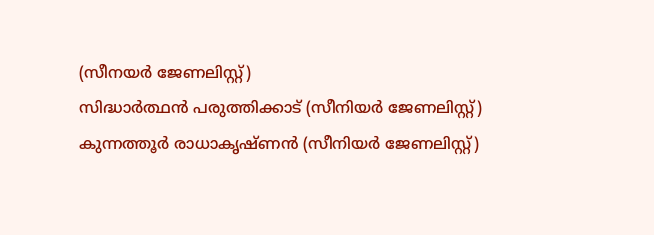(സീനയര്‍ ജേണലിസ്റ്റ്)
സിദ്ധാര്‍ത്ഥന്‍ പരുത്തിക്കാട് (സീനിയര്‍ ജേണലിസ്റ്റ്)
കുന്നത്തൂര്‍ രാധാകൃഷ്ണന്‍ (സീനിയര്‍ ജേണലിസ്റ്റ്)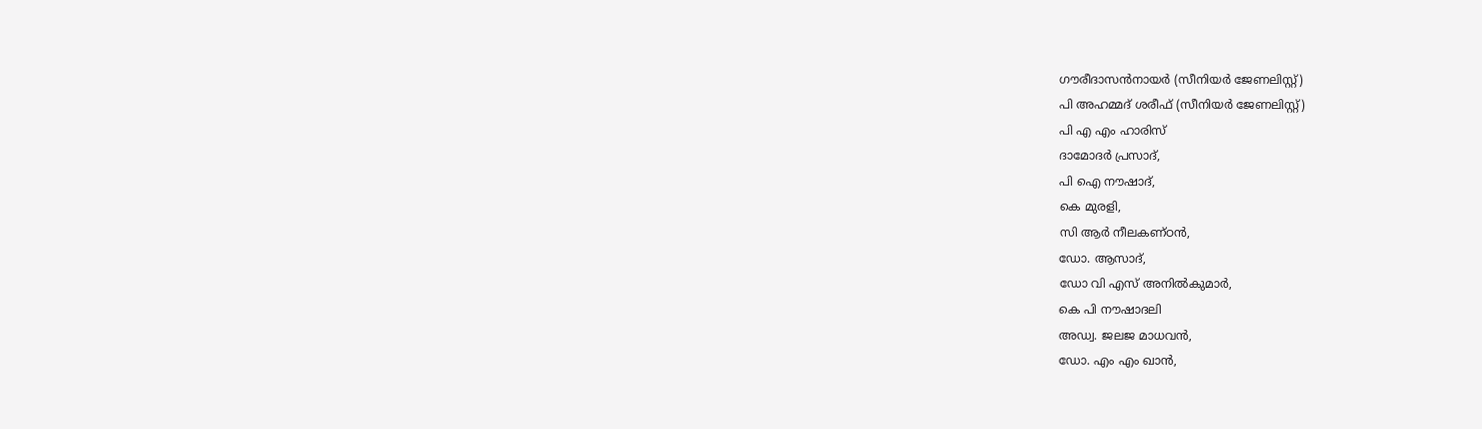ഗൗരീദാസന്‍നായര്‍ (സീനിയര്‍ ജേണലിസ്റ്റ്)
പി അഹമ്മദ് ശരീഫ് (സീനിയര്‍ ജേണലിസ്റ്റ്)
പി എ എം ഹാരിസ്
ദാമോദര്‍ പ്രസാദ്,
പി ഐ നൗഷാദ്,
കെ മുരളി,
സി ആര്‍ നീലകണ്ഠന്‍,
ഡോ. ആസാദ്,
ഡോ വി എസ് അനില്‍കുമാര്‍,
കെ പി നൗഷാദലി
അഡ്വ. ജലജ മാധവന്‍,
ഡോ. എം എം ഖാന്‍,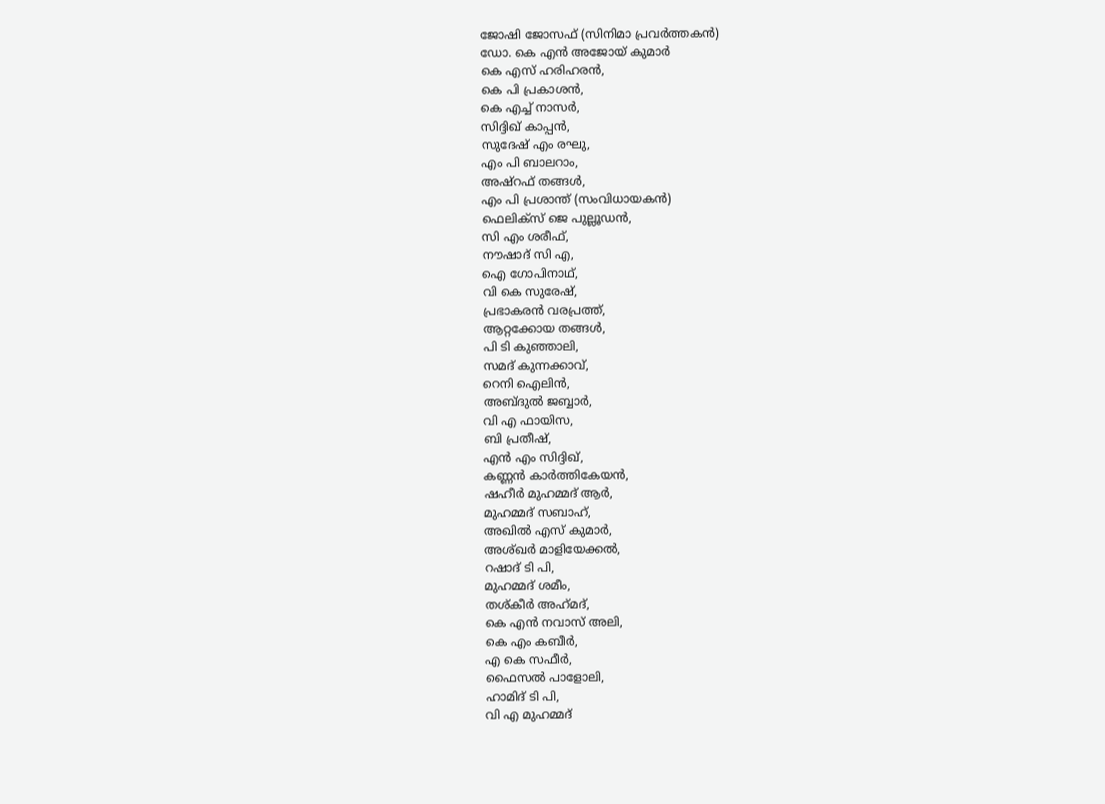ജോഷി ജോസഫ് (സിനിമാ പ്രവര്‍ത്തകന്‍)
ഡോ. കെ എന്‍ അജോയ് കുമാര്‍
കെ എസ് ഹരിഹരന്‍,
കെ പി പ്രകാശന്‍,
കെ എച്ച് നാസര്‍,
സിദ്ദിഖ് കാപ്പന്‍,
സുദേഷ് എം രഘു,
എം പി ബാലറാം,
അഷ്റഫ് തങ്ങള്‍,
എം പി പ്രശാന്ത് (സംവിധായകന്‍)
ഫെലിക്സ് ജെ പുല്ലൂഡന്‍,
സി എം ശരീഫ്,
നൗഷാദ് സി എ,
ഐ ഗോപിനാഥ്,
വി കെ സുരേഷ്,
പ്രഭാകരന്‍ വരപ്രത്ത്,
ആറ്റക്കോയ തങ്ങള്‍,
പി ടി കുഞ്ഞാലി,
സമദ് കുന്നക്കാവ്,
റെനി ഐലിന്‍,
അബ്ദുല്‍ ജബ്ബാര്‍,
വി എ ഫായിസ,
ബി പ്രതീഷ്,
എന്‍ എം സിദ്ദിഖ്,
കണ്ണന്‍ കാര്‍ത്തികേയന്‍,
ഷഹീര്‍ മുഹമ്മദ് ആര്‍,
മുഹമ്മദ് സബാഹ്,
അഖില്‍ എസ് കുമാര്‍,
അശ്ഖര്‍ മാളിയേക്കല്‍,
റഷാദ് ടി പി,
മുഹമ്മദ് ശമീം,
തശ്കീര്‍ അഹ്‌മദ്,
കെ എന്‍ നവാസ് അലി,
കെ എം കബീര്‍,
എ കെ സഫീര്‍,
ഫൈസല്‍ പാളോലി,
ഹാമിദ് ടി പി,
വി എ മുഹമ്മദ്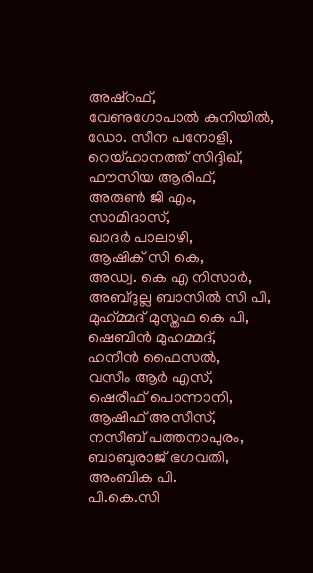അഷ്റഫ്,
വേണുഗോപാല്‍ കുനിയില്‍,
ഡോ. സീന പനോളി,
റെയ്ഹാനത്ത് സിദ്ദിഖ്,
ഫൗസിയ ആരിഫ്,
അരുണ്‍ ജി എം,
സാമിദാസ്,
ഖാദര്‍ പാലാഴി,
ആഷിക് സി കെ,
അഡ്വ. കെ എ നിസാര്‍,
അബ്ദുല്ല ബാസില്‍ സി പി,
മുഹ്‌മ്മദ് മുസ്തഫ കെ പി,
ഷെബിന്‍ മുഹമ്മദ്,
ഹനീന്‍ ഫൈസല്‍,
വസീം ആര്‍ എസ്,
ഷെരീഫ് പൊന്നാനി,
ആഷിഫ് അസീസ്,
നസീബ് പത്തനാപുരം,
ബാബുരാജ് ഭഗവതി,
അംബിക പി.
പി.കെ.സി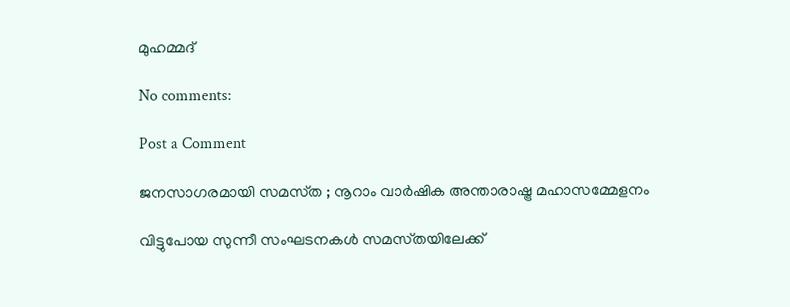മുഹമ്മദ്

No comments:

Post a Comment

ജനസാഗരമായി സമസ്‌ത ; നൂറാം വാർഷിക അന്താരാഷ്ട്ര മഹാസമ്മേളനം

വിട്ടുപോയ സുന്നീ സംഘടനകൾ സമസ്‌തയിലേക്ക്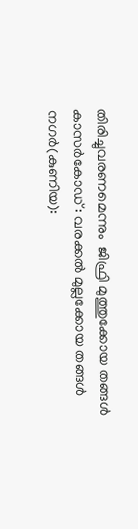തിരിച്ചുവരണമെന്നും  ജിഫ്രി മുത്തുക്കോയ തങ്ങൾ കാസർകോഡ് : വരക്കൽ മുല്ലക്കോയ തങ്ങൾ നഗർ(കുണിയ):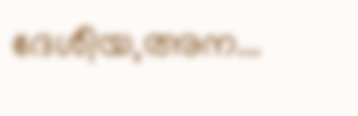ദേശീയ,അന...